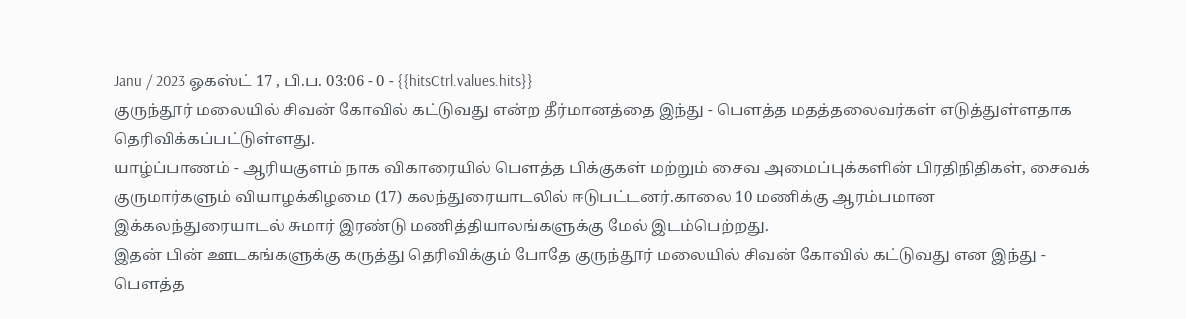Janu / 2023 ஓகஸ்ட் 17 , பி.ப. 03:06 - 0 - {{hitsCtrl.values.hits}}
குருந்தூர் மலையில் சிவன் கோவில் கட்டுவது என்ற தீர்மானத்தை இந்து - பௌத்த மதத்தலைவர்கள் எடுத்துள்ளதாக தெரிவிக்கப்பட்டுள்ளது.
யாழ்ப்பாணம் - ஆரியகுளம் நாக விகாரையில் பௌத்த பிக்குகள் மற்றும் சைவ அமைப்புக்களின் பிரதிநிதிகள், சைவக் குருமார்களும் வியாழக்கிழமை (17) கலந்துரையாடலில் ஈடுபட்டனர்.காலை 10 மணிக்கு ஆரம்பமான இக்கலந்துரையாடல் சுமார் இரண்டு மணித்தியாலங்களுக்கு மேல் இடம்பெற்றது.
இதன் பின் ஊடகங்களுக்கு கருத்து தெரிவிக்கும் போதே குருந்தூர் மலையில் சிவன் கோவில் கட்டுவது என இந்து - பௌத்த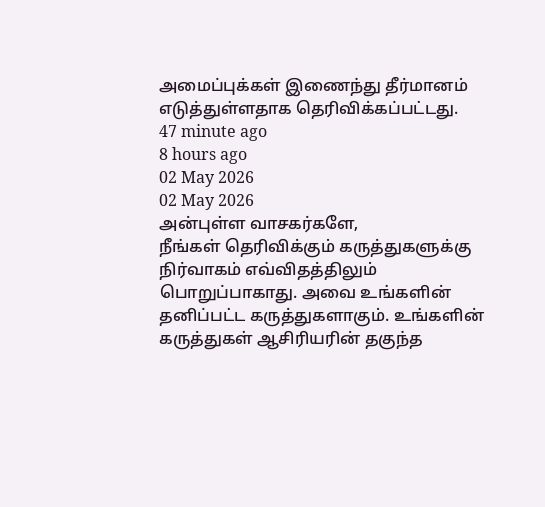அமைப்புக்கள் இணைந்து தீர்மானம் எடுத்துள்ளதாக தெரிவிக்கப்பட்டது.
47 minute ago
8 hours ago
02 May 2026
02 May 2026
அன்புள்ள வாசகர்களே,
நீங்கள் தெரிவிக்கும் கருத்துகளுக்கு நிர்வாகம் எவ்விதத்திலும் பொறுப்பாகாது. அவை உங்களின் தனிப்பட்ட கருத்துகளாகும். உங்களின் கருத்துகள் ஆசிரியரின் தகுந்த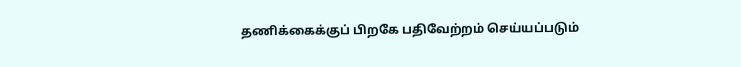தணிக்கைக்குப் பிறகே பதிவேற்றம் செய்யப்படும்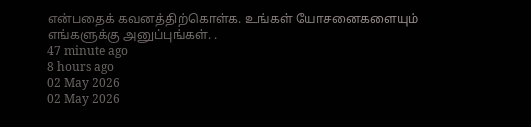என்பதைக் கவனத்திற்கொள்க. உங்கள் யோசனைகளையும் எங்களுக்கு அனுப்புங்கள். .
47 minute ago
8 hours ago
02 May 2026
02 May 2026